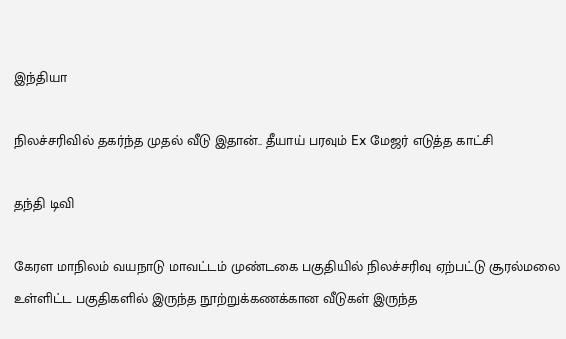இந்தியா

நிலச்சரிவில் தகர்ந்த முதல் வீடு இதான்.. தீயாய் பரவும் Ex மேஜர் எடுத்த காட்சி

தந்தி டிவி

கேரள மாநிலம் வயநாடு மாவட்டம் முண்டகை பகுதியில் நிலச்சரிவு ஏற்பட்டு சூரல்மலை உள்ளிட்ட பகுதிகளில் இருந்த நூற்றுக்கணக்கான வீடுகள் இருந்த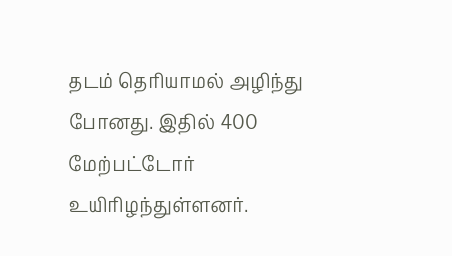தடம் தெரியாமல் அழிந்து போனது. இதில் 400 மேற்பட்டோர் உயிரிழந்துள்ளனர்.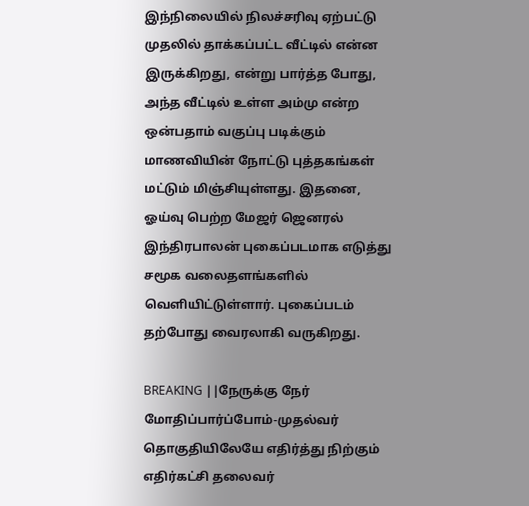இந்நிலையில் நிலச்சரிவு ஏற்பட்டு முதலில் தாக்கப்பட்ட வீட்டில் என்ன இருக்கிறது, என்று பார்த்த போது, அந்த வீட்டில் உள்ள அம்மு என்ற ஒன்பதாம் வகுப்பு படிக்கும் மாணவியின் நோட்டு புத்தகங்கள் மட்டும் மிஞ்சியுள்ளது. இதனை, ஓய்வு பெற்ற மேஜர் ஜெனரல் இந்திரபாலன் புகைப்படமாக எடுத்து சமூக வலைதளங்களில் வெளியிட்டுள்ளார். புகைப்படம் தற்போது வைரலாகி வருகிறது.

BREAKING ||நேருக்கு நேர் மோதிப்பார்ப்போம்-முதல்வர் தொகுதியிலேயே எதிர்த்து நிற்கும் எதிர்கட்சி தலைவர்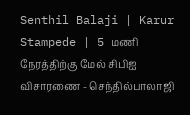Senthil Balaji | Karur Stampede | 5 மணி நேரத்திற்கு மேல் சிபிஐ விசாரணை - செந்தில்பாலாஜி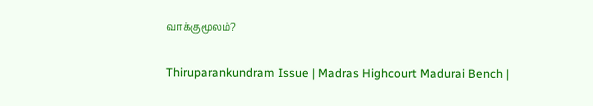வாக்குமூலம்?

Thiruparankundram Issue | Madras Highcourt Madurai Bench |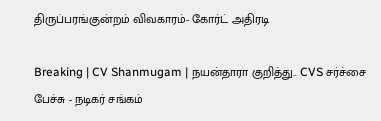திருப்பரங்குன்றம் விவகாரம்- கோர்ட் அதிரடி

Breaking | CV Shanmugam | நயன்தாரா குறித்து.. CVS சர்ச்சை பேச்சு - நடிகர் சங்கம்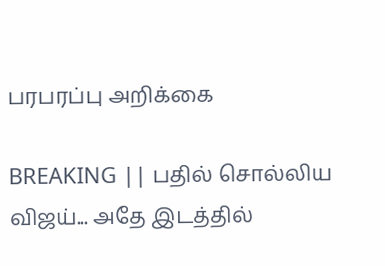பரபரப்பு அறிக்கை

BREAKING || பதில் சொல்லிய விஜய்... அதே இடத்தில்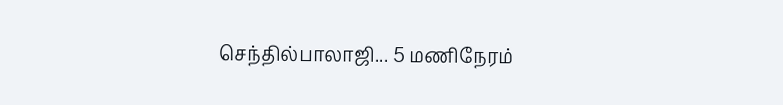செந்தில்பாலாஜி... 5 மணிநேரம்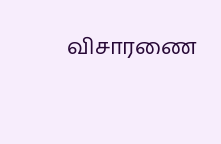விசாரணை